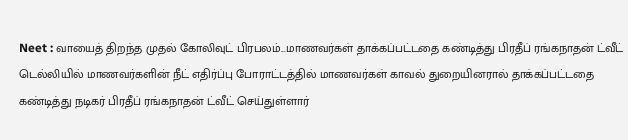Neet : வாயைத் திறந்த முதல் கோலிவுட் பிரபலம்...மாணவர்கள் தாக்கப்பட்டதை கண்டித்து பிரதீப் ரங்கநாதன் ட்வீட்
டெல்லியில் மாணவர்களின் நீட் எதிர்ப்பு போராட்டத்தில் மாணவர்கள் காவல் துறையினரால் தாக்கப்பட்டதை கண்டித்து நடிகர் பிரதீப் ரங்கநாதன் ட்வீட் செய்துள்ளார்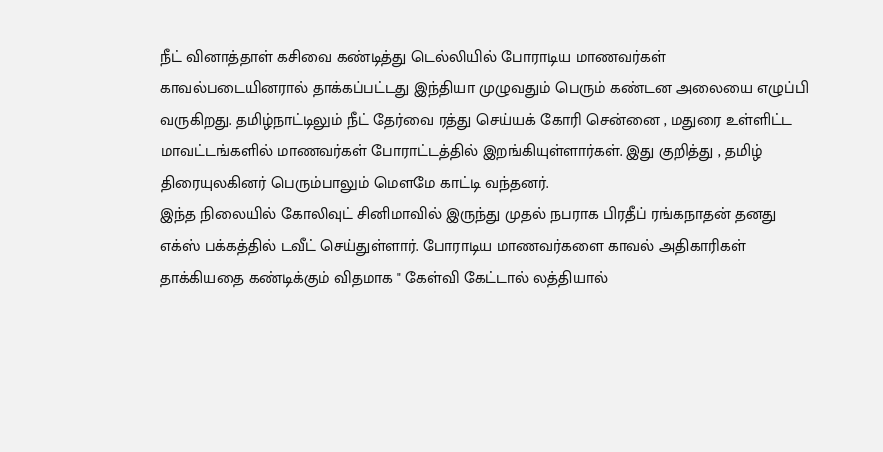நீட் வினாத்தாள் கசிவை கண்டித்து டெல்லியில் போராடிய மாணவர்கள் காவல்படையினரால் தாக்கப்பட்டது இந்தியா முழுவதும் பெரும் கண்டன அலையை எழுப்பி வருகிறது. தமிழ்நாட்டிலும் நீட் தேர்வை ரத்து செய்யக் கோரி சென்னை , மதுரை உள்ளிட்ட மாவட்டங்களில் மாணவர்கள் போராட்டத்தில் இறங்கியுள்ளார்கள். இது குறித்து , தமிழ் திரையுலகினர் பெரும்பாலும் மெளமே காட்டி வந்தனர்.
இந்த நிலையில் கோலிவுட் சினிமாவில் இருந்து முதல் நபராக பிரதீப் ரங்கநாதன் தனது எக்ஸ் பக்கத்தில் டவீட் செய்துள்ளார். போராடிய மாணவர்களை காவல் அதிகாரிகள் தாக்கியதை கண்டிக்கும் விதமாக " கேள்வி கேட்டால் லத்தியால்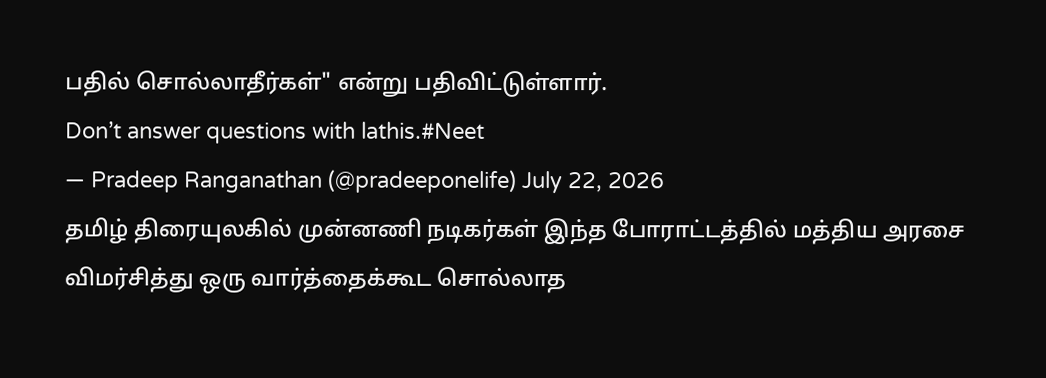பதில் சொல்லாதீர்கள்" என்று பதிவிட்டுள்ளார்.
Don’t answer questions with lathis.#Neet
— Pradeep Ranganathan (@pradeeponelife) July 22, 2026
தமிழ் திரையுலகில் முன்னணி நடிகர்கள் இந்த போராட்டத்தில் மத்திய அரசை விமர்சித்து ஒரு வார்த்தைக்கூட சொல்லாத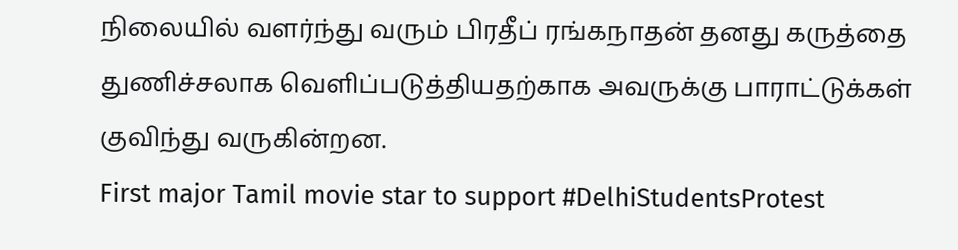நிலையில் வளர்ந்து வரும் பிரதீப் ரங்கநாதன் தனது கருத்தை துணிச்சலாக வெளிப்படுத்தியதற்காக அவருக்கு பாராட்டுக்கள் குவிந்து வருகின்றன.
First major Tamil movie star to support #DelhiStudentsProtest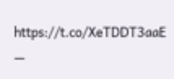https://t.co/XeTDDT3aaE
—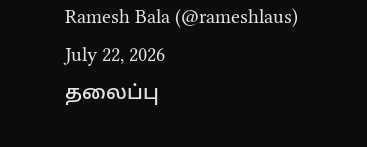Ramesh Bala (@rameshlaus) July 22, 2026
தலைப்பு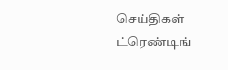செய்திகள்
ட்ரெண்டிங்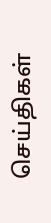செய்திகள்